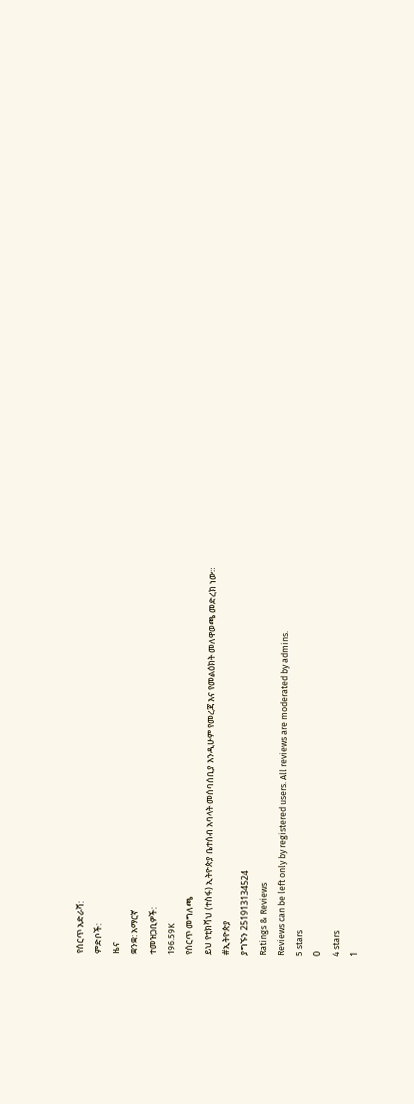የሰርጥ አድራሻ:
ምድቦች:
ዜና
ቋንቋ: አማርኛ
ተመዝጋቢዎች:
196.59K
የሰርጥ መግለጫ
ይህ የቲክቫህ (ተስፋ) ኢትዮጵያ ቤተሰብ አባላት መሰባሰቢያ እንዲሁም የመረጃ እና የመልዕክት መለዋወጫ መድረክ ነው።
#ኢትዮጵያ
ያግኙን 251913134524
Ratings & Reviews
Reviews can be left only by registered users. All reviews are moderated by admins.
5 stars
0
4 stars
1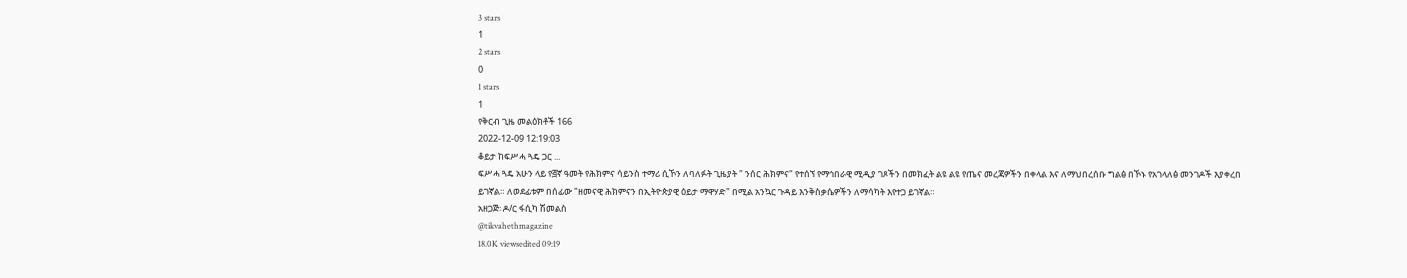3 stars
1
2 stars
0
1 stars
1
የቅርብ ጊዜ መልዕክቶች 166
2022-12-09 12:19:03
ቆይታ ከፍሥሓ ጓዴ ጋር ...
ፍሥሓ ጓዴ አሁን ላይ የ፭ኛ ዓመት የሕክምና ሳይንስ ተማሪ ሲኾን ለባለፉት ጊዜያት " ንሰር ሕክምና" የተሰኘ የማኅበራዊ ሚዲያ ገጾችን በመክፈት ልዩ ልዩ የጤና መረጃዎችን በቀላል እና ለማህበረሰቡ ግልፅ በኾኑ የአገላለፅ መንገዶች እያቀረበ ይገኛል። ለወደፊቱም በሰፊው "ዘመናዊ ሕክምናን በኢትዮጵያዊ ዕይታ ማዋሃድ" በሚል አንኳር ጉዳይ እንቅስቃሴዎችን ለማሳካት እየተጋ ይገኛል።
አዘጋጅ፡ ዶ/ር ፋሲካ ሽመልስ
@tikvahethmagazine
18.0K viewsedited 09:19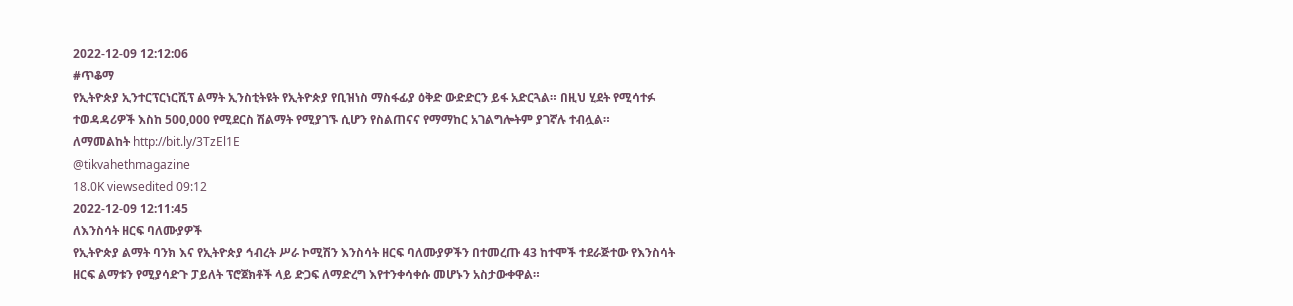2022-12-09 12:12:06
#ጥቆማ
የኢትዮጵያ ኢንተርፕርነርሺፕ ልማት ኢንስቲትዩት የኢትዮጵያ የቢዝነስ ማስፋፊያ ዕቅድ ውድድርን ይፋ አድርጓል። በዚህ ሂደት የሚሳተፉ ተወዳዳሪዎች እስከ 500,000 የሚደርስ ሽልማት የሚያገኙ ሲሆን የስልጠናና የማማከር አገልግሎትም ያገኛሉ ተብሏል።
ለማመልከት http://bit.ly/3TzEl1E
@tikvahethmagazine
18.0K viewsedited 09:12
2022-12-09 12:11:45
ለእንስሳት ዘርፍ ባለሙያዎች
የኢትዮጵያ ልማት ባንክ እና የኢትዮጵያ ኅብረት ሥራ ኮሚሽን እንስሳት ዘርፍ ባለሙያዎችን በተመረጡ 43 ከተሞች ተደራጅተው የእንስሳት ዘርፍ ልማቱን የሚያሳድጉ ፓይለት ፕሮጀክቶች ላይ ድጋፍ ለማድረግ እየተንቀሳቀሱ መሆኑን አስታውቀዋል።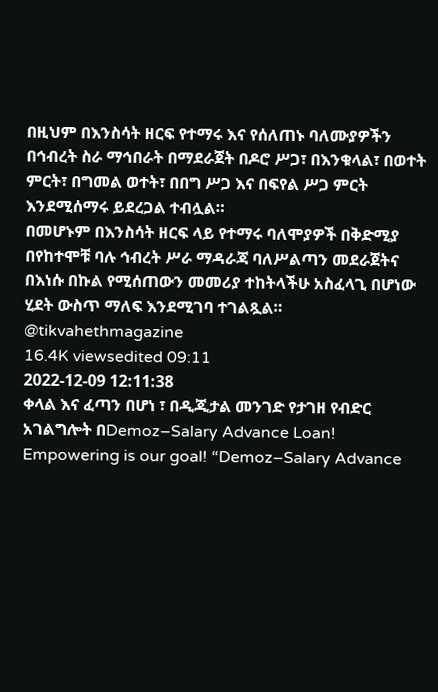በዚህም በእንስሳት ዘርፍ የተማሩ እና የሰለጠኑ ባለሙያዎችን በኅብረት ስራ ማኅበራት በማደራጀት በዶሮ ሥጋ፣ በእንቁላል፣ በወተት ምርት፣ በግመል ወተት፣ በበግ ሥጋ እና በፍየል ሥጋ ምርት እንደሚሰማሩ ይደረጋል ተብሏል።
በመሆኑም በእንስሳት ዘርፍ ላይ የተማሩ ባለሞያዎች በቅድሚያ በየከተሞቹ ባሉ ኅብረት ሥራ ማዳራጃ ባለሥልጣን መደራጀትና በእነሱ በኩል የሚሰጠውን መመሪያ ተከትላችሁ አስፈላጊ በሆነው ሂደት ውስጥ ማለፍ እንደሚገባ ተገልጿል።
@tikvahethmagazine
16.4K viewsedited 09:11
2022-12-09 12:11:38
ቀላል እና ፈጣን በሆነ ፣ በዲጂታል መንገድ የታገዘ የብድር አገልግሎት በDemoz–Salary Advance Loan!
Empowering is our goal! “Demoz–Salary Advance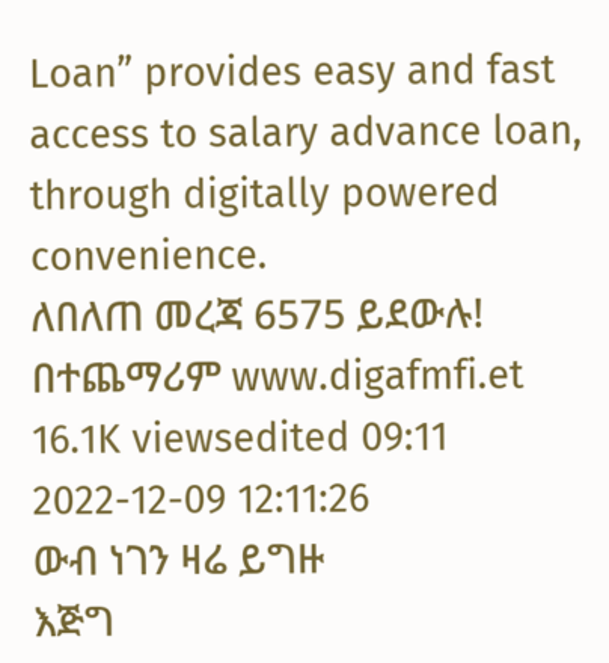Loan” provides easy and fast access to salary advance loan, through digitally powered convenience.
ለበለጠ መረጃ 6575 ይደውሉ!
በተጨማሪም www.digafmfi.et
16.1K viewsedited 09:11
2022-12-09 12:11:26
ውብ ነገን ዛሬ ይግዙ
እጅግ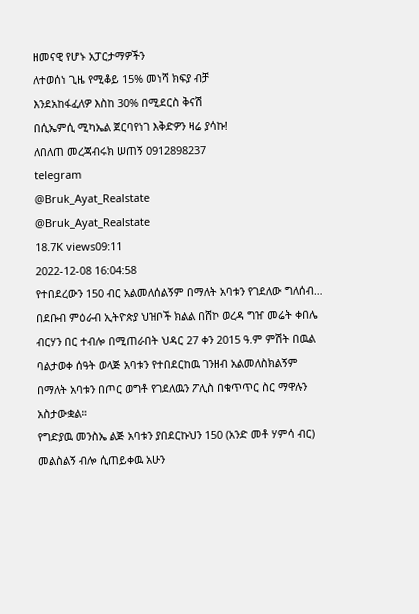ዘመናዊ የሆኑ አፓርታማዎችን
ለተወሰነ ጊዜ የሚቆይ 15% መነሻ ክፍያ ብቻ
እንደአከፋፈለዎ እስከ 30% በሚደርስ ቅናሽ
በሲኤምሲ ሚካኤል ጀርባየነገ እቅድዎን ዛሬ ያሳኩ!
ለበለጠ መረጃብሩክ ሠጠኝ 0912898237
telegram
@Bruk_Ayat_Realstate
@Bruk_Ayat_Realstate
18.7K views09:11
2022-12-08 16:04:58
የተበደረውን 150 ብር አልመለሰልኝም በማለት አባቱን የገደለው ግለሰብ…
በደቡብ ምዕራብ ኢትዮጵያ ህዝቦች ክልል በሸኮ ወረዳ ግዠ መሬት ቀበሌ ብርሃን በር ተብሎ በሚጠራበት ህዳር 27 ቀን 2015 ዓ.ም ምሽት በዉል ባልታወቀ ሰዓት ወላጅ አባቱን የተበደርከዉ ገንዘብ አልመለስክልኝም በማለት አባቱን በጦር ወግቶ የገደለዉን ፖሊስ በቁጥጥር ስር ማዋሉን አስታውቋል።
የግድያዉ መንስኤ ልጅ አባቱን ያበደርኩህን 150 (አንድ መቶ ሃምሳ ብር) መልስልኝ ብሎ ሲጠይቀዉ አሁን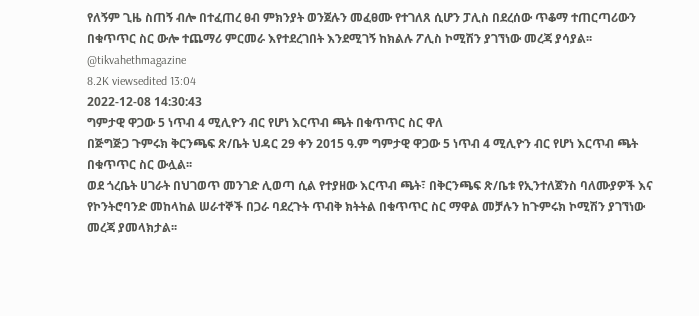የለኝም ጊዜ ስጠኝ ብሎ በተፈጠረ ፀብ ምክንያት ወንጀሉን መፈፀሙ የተገለጸ ሲሆን ፓሊስ በደረሰው ጥቆማ ተጠርጣሪውን በቁጥጥር ስር ውሎ ተጨማሪ ምርመራ እየተደረገበት እንደሚገኝ ከክልሉ ፖሊስ ኮሚሽን ያገኘነው መረጃ ያሳያል፡፡
@tikvahethmagazine
8.2K viewsedited 13:04
2022-12-08 14:30:43
ግምታዊ ዋጋው 5 ነጥብ 4 ሚሊዮን ብር የሆነ እርጥብ ጫት በቁጥጥር ስር ዋለ
በጅግጅጋ ጉምሩክ ቅርንጫፍ ጽ/ቤት ህዳር 29 ቀን 2015 ዓ.ም ግምታዊ ዋጋው 5 ነጥብ 4 ሚሊዮን ብር የሆነ እርጥብ ጫት በቁጥጥር ስር ውሏል፡፡
ወደ ጎረቤት ሀገራት በህገወጥ መንገድ ሊወጣ ሲል የተያዘው እርጥብ ጫት፣ በቅርንጫፍ ጽ/ቤቱ የኢንተለጀንስ ባለሙያዎች እና የኮንትሮባንድ መከላከል ሠራተኞች በጋራ ባደረጉት ጥብቅ ክትትል በቁጥጥር ስር ማዋል መቻሉን ከጉምሩክ ኮሚሽን ያገኘነው መረጃ ያመላክታል፡፡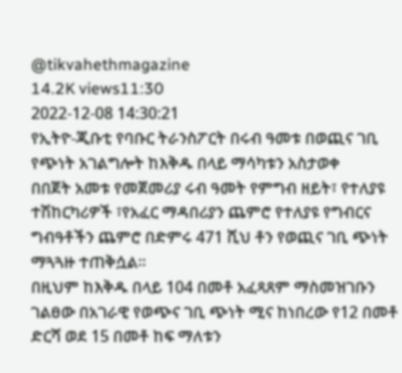@tikvahethmagazine
14.2K views11:30
2022-12-08 14:30:21
የኢትዮ-ጂቡቲ የባቡር ትራንስፖርት በሩብ ዓመቱ በወጪና ገቢ የጭነት አገልግሎት ከእቅዱ በላይ ማሳካቱን አስታወቀ
በበጀት አመቱ የመጀመሪያ ሩብ ዓመት የምግብ ዘይት፣ የተለያዩ ተሽከርካሪዎች ፣የአፈር ማዳበሪያን ጨምሮ የተለያዩ የግብርና ግብዓቶችን ጨምሮ በድምሩ 471 ሺህ ቶን የወጪና ገቢ ጭነት ማጓጓዙ ተጠቅሷል፡፡
በዚህም ከእቅዱ በላይ 104 በመቶ አፈጻጸም ማስመዝገቡን ገልፀው በአገራዊ የወጭና ገቢ ጭነት ሚና ከነበረው የ12 በመቶ ድርሻ ወደ 15 በመቶ ከፍ ማለቱን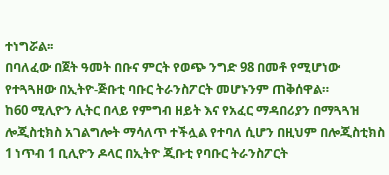ተነግሯል፡፡
በባለፈው በጀት ዓመት በቡና ምርት የወጭ ንግድ 98 በመቶ የሚሆነው የተጓጓዘው በኢትዮ-ጅቡቲ ባቡር ትራንስፖርት መሆኑንም ጠቅሰዋል።
ከ60 ሚሊዮን ሊትር በላይ የምግብ ዘይት እና የአፈር ማዳበሪያን በማጓጓዝ ሎጂስቲክስ አገልግሎት ማሳለጥ ተችሏል የተባለ ሲሆን በዚህም በሎጂስቲክስ 1 ነጥብ 1 ቢሊዮን ዶላር በኢትዮ ጂቡቲ የባቡር ትራንስፖርት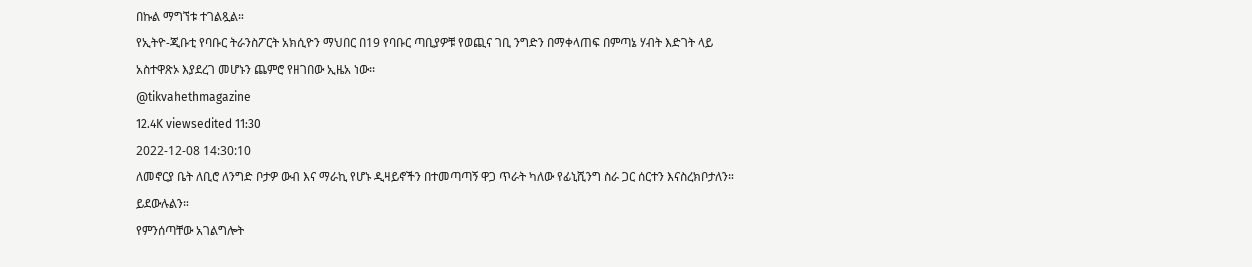በኩል ማግኘቱ ተገልጿል።
የኢትዮ-ጂቡቲ የባቡር ትራንስፖርት አክሲዮን ማህበር በ19 የባቡር ጣቢያዎቹ የወጪና ገቢ ንግድን በማቀላጠፍ በምጣኔ ሃብት እድገት ላይ አስተዋጽኦ እያደረገ መሆኑን ጨምሮ የዘገበው ኢዜአ ነው፡፡
@tikvahethmagazine
12.4K viewsedited 11:30
2022-12-08 14:30:10
ለመኖርያ ቤት ለቢሮ ለንግድ ቦታዎ ውብ እና ማራኪ የሆኑ ዲዛይኖችን በተመጣጣኝ ዋጋ ጥራት ካለው የፊኒሺንግ ስራ ጋር ሰርተን እናስረክቦታለን። ይደውሉልን።
የምንሰጣቸው አገልግሎት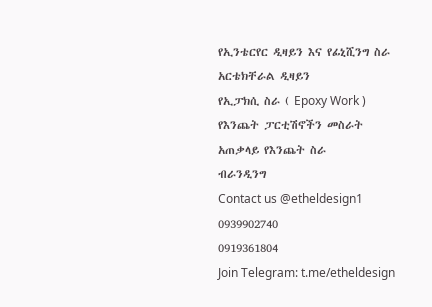የኢንቴርየር ዲዛይን እና የፊኒሺንግ ስራ
አርቴክቸራል ዲዛይን
የኢፓክሲ ስራ ( Epoxy Work )
የእንጨት ፓርቲሽኖችን መስራት
አጠቃላይ የእንጨት ስራ
ብራንዲንግ
Contact us @etheldesign1
0939902740
0919361804
Join Telegram: t.me/etheldesign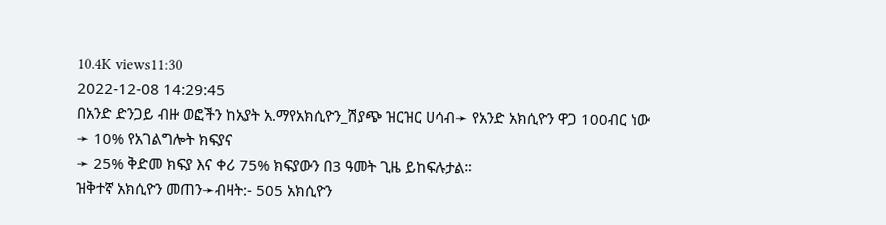10.4K views11:30
2022-12-08 14:29:45
በአንድ ድንጋይ ብዙ ወፎችን ከአያት አ.ማየአክሲዮን_ሽያጭ ዝርዝር ሀሳብ➛ የአንድ አክሲዮን ዋጋ 100ብር ነው
➛ 10% የአገልግሎት ክፍያና
➛ 25% ቅድመ ክፍያ እና ቀሪ 75% ክፍያውን በ3 ዓመት ጊዜ ይከፍሉታል።
ዝቅተኛ አክሲዮን መጠን➛ብዛት:- 505 አክሲዮን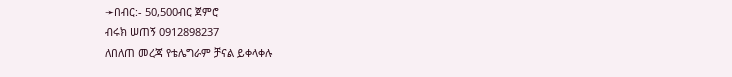➛በብር:- 50,500ብር ጀምሮ
ብሩክ ሠጠኝ 0912898237
ለበለጠ መረጃ የቴሌግራም ቻናል ይቀላቀሉ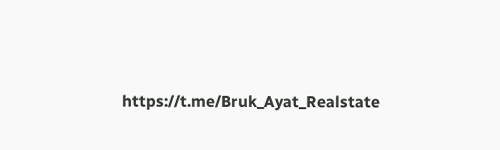https://t.me/Bruk_Ayat_Realstate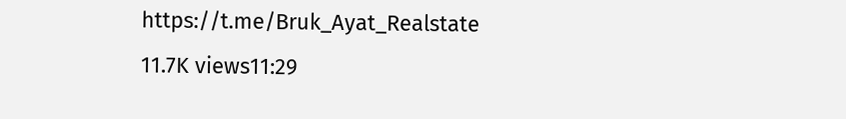https://t.me/Bruk_Ayat_Realstate
11.7K views11:29